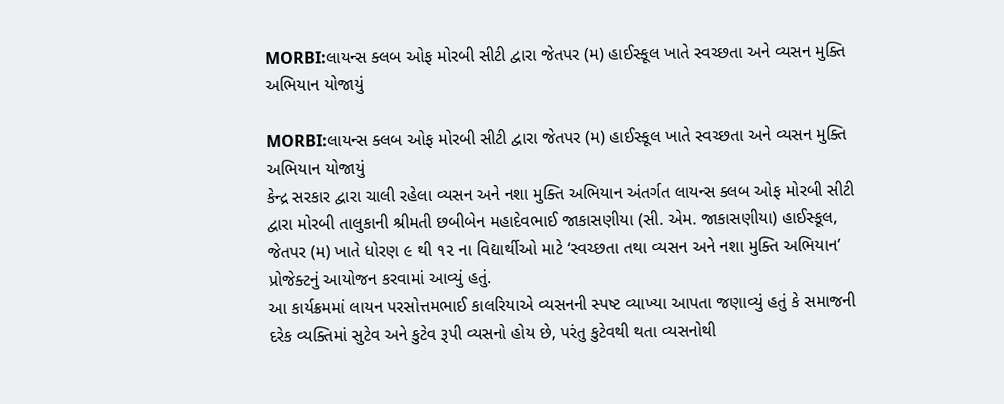MORBI:લાયન્સ ક્લબ ઓફ મોરબી સીટી દ્વારા જેતપર (મ) હાઈસ્કૂલ ખાતે સ્વચ્છતા અને વ્યસન મુક્તિ અભિયાન યોજાયું

MORBI:લાયન્સ ક્લબ ઓફ મોરબી સીટી દ્વારા જેતપર (મ) હાઈસ્કૂલ ખાતે સ્વચ્છતા અને વ્યસન મુક્તિ અભિયાન યોજાયું
કેન્દ્ર સરકાર દ્વારા ચાલી રહેલા વ્યસન અને નશા મુક્તિ અભિયાન અંતર્ગત લાયન્સ ક્લબ ઓફ મોરબી સીટી દ્વારા મોરબી તાલુકાની શ્રીમતી છબીબેન મહાદેવભાઈ જાકાસણીયા (સી. એમ. જાકાસણીયા) હાઈસ્કૂલ, જેતપર (મ) ખાતે ધોરણ ૯ થી ૧૨ ના વિદ્યાર્થીઓ માટે ‘સ્વચ્છતા તથા વ્યસન અને નશા મુક્તિ અભિયાન’ પ્રોજેક્ટનું આયોજન કરવામાં આવ્યું હતું.
આ કાર્યક્રમમાં લાયન પરસોત્તમભાઈ કાલરિયાએ વ્યસનની સ્પષ્ટ વ્યાખ્યા આપતા જણાવ્યું હતું કે સમાજની દરેક વ્યક્તિમાં સુટેવ અને કુટેવ રૂપી વ્યસનો હોય છે, પરંતુ કુટેવથી થતા વ્યસનોથી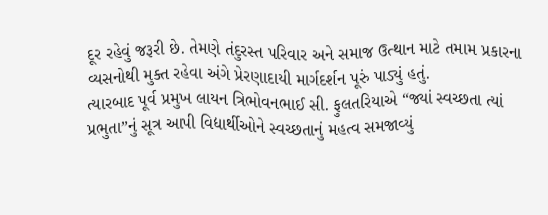દૂર રહેવું જરૂરી છે. તેમણે તંદુરસ્ત પરિવાર અને સમાજ ઉત્થાન માટે તમામ પ્રકારના વ્યસનોથી મુક્ત રહેવા અંગે પ્રેરણાદાયી માર્ગદર્શન પૂરું પાડ્યું હતું.
ત્યારબાદ પૂર્વ પ્રમુખ લાયન ત્રિભોવનભાઈ સી. ફુલતરિયાએ “જ્યાં સ્વચ્છતા ત્યાં પ્રભુતા”નું સૂત્ર આપી વિદ્યાર્થીઓને સ્વચ્છતાનું મહત્વ સમજાવ્યું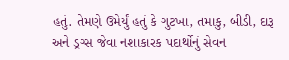હતું. તેમણે ઉમેર્યું હતું કે ગુટખા, તમાકુ, બીડી, દારૂ અને ડ્રગ્સ જેવા નશાકારક પદાર્થોનું સેવન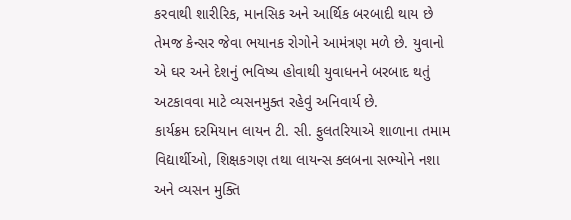કરવાથી શારીરિક, માનસિક અને આર્થિક બરબાદી થાય છે તેમજ કેન્સર જેવા ભયાનક રોગોને આમંત્રણ મળે છે. યુવાનો એ ઘર અને દેશનું ભવિષ્ય હોવાથી યુવાધનને બરબાદ થતું અટકાવવા માટે વ્યસનમુક્ત રહેવું અનિવાર્ય છે.
કાર્યક્રમ દરમિયાન લાયન ટી. સી. ફુલતરિયાએ શાળાના તમામ વિદ્યાર્થીઓ, શિક્ષકગણ તથા લાયન્સ ક્લબના સભ્યોને નશા અને વ્યસન મુક્તિ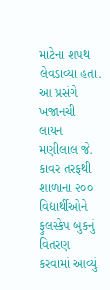માટેના શપથ લેવડાવ્યા હતા. આ પ્રસંગે ખજાનચી લાયન મણીલાલ જે. કાવર તરફથી શાળાના ૨૦૦ વિદ્યાર્થીઓને ફુલસ્કેપ બુકનું વિતરણ કરવામાં આવ્યું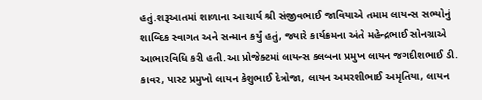હતું.શરૂઆતમાં શાળાના આચાર્ય શ્રી સંજીવભાઈ જાવિયાએ તમામ લાયન્સ સભ્યોનું શાબ્દિક સ્વાગત અને સન્માન કર્યું હતું, જ્યારે કાર્યક્રમના અંતે મહેન્દ્રભાઈ સોનગ્રાએ આભારવિધિ કરી હતી.આ પ્રોજેક્ટમાં લાયન્સ ક્લબના પ્રમુખ લાયન જગદીશભાઈ ડી. કાવર, પાસ્ટ પ્રમુખો લાયન કેશુભાઈ દેત્રોજા, લાયન અમરશીભાઈ અમૃતિયા, લાયન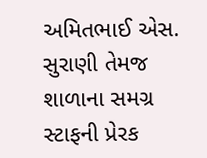અમિતભાઈ એસ. સુરાણી તેમજ શાળાના સમગ્ર સ્ટાફની પ્રેરક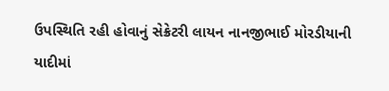ઉપસ્થિતિ રહી હોવાનું સેક્રેટરી લાયન નાનજીભાઈ મોરડીયાની યાદીમાં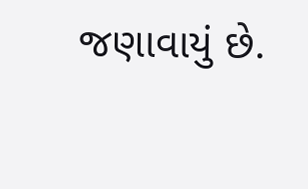જણાવાયું છે.